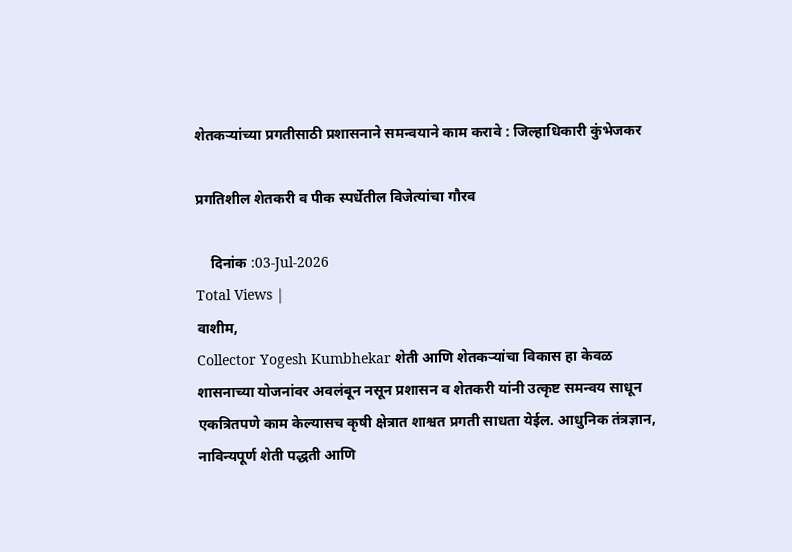शेतकर्‍यांच्या प्रगतीसाठी प्रशासनाने समन्वयाने काम करावे : जिल्हाधिकारी कुंभेजकर

प्रगतिशील शेतकरी व पीक स्पर्धेतील विजेत्यांचा गौरव

    दिनांक :03-Jul-2026
Total Views |
वाशीम,
Collector Yogesh Kumbhekar शेती आणि शेतकर्‍यांचा विकास हा केवळ शासनाच्या योजनांवर अवलंबून नसून प्रशासन व शेतकरी यांनी उत्कृष्ट समन्वय साधून एकत्रितपणे काम केल्यासच कृषी क्षेत्रात शाश्वत प्रगती साधता येईल. आधुनिक तंत्रज्ञान, नाविन्यपूर्ण शेती पद्धती आणि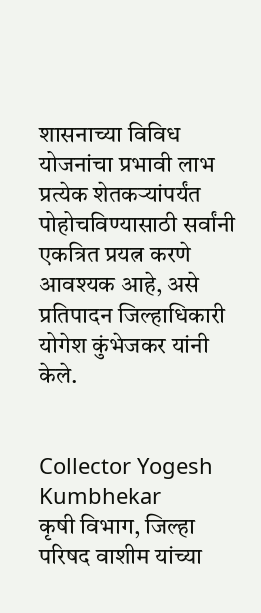शासनाच्या विविध योजनांचा प्रभावी लाभ प्रत्येक शेतकर्‍यांपर्यंत पोहोचविण्यासाठी सर्वांनी एकत्रित प्रयत्न करणे आवश्यक आहे, असे प्रतिपादन जिल्हाधिकारी योगेश कुंभेजकर यांनी केले.


Collector Yogesh Kumbhekar
कृषी विभाग, जिल्हा परिषद वाशीम यांच्या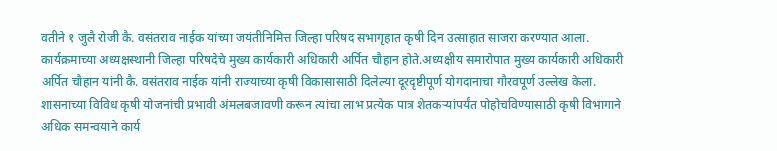वतीने १ जुलै रोजी कै. वसंतराव नाईक यांच्या जयंतीनिमित्त जिल्हा परिषद सभागृहात कृषी दिन उत्साहात साजरा करण्यात आला. कार्यक्रमाच्या अध्यक्षस्थानी जिल्हा परिषदेचे मुख्य कार्यकारी अधिकारी अर्पित चौहान होते.अध्यक्षीय समारोपात मुख्य कार्यकारी अधिकारी अर्पित चौहान यांनी कै. वसंतराव नाईक यांनी राज्याच्या कृषी विकासासाठी दिलेल्या दूरदृष्टीपूर्ण योगदानाचा गौरवपूर्ण उल्लेख केला. शासनाच्या विविध कृषी योजनांची प्रभावी अंमलबजावणी करून त्यांचा लाभ प्रत्येक पात्र शेतकर्‍यांपर्यंत पोहोचविण्यासाठी कृषी विभागाने अधिक समन्वयाने कार्य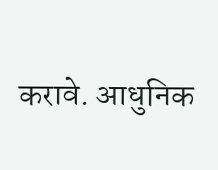करावे. आधुनिक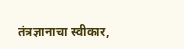तंत्रज्ञानाचा स्वीकार,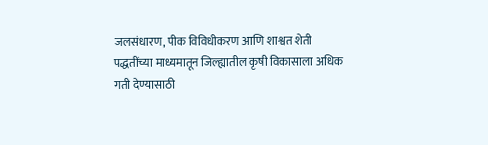जलसंधारण, पीक विविधीकरण आणि शाश्वत शेती पद्धतींच्या माध्यमातून जिल्ह्यातील कृषी विकासाला अधिक गती देण्यासाठी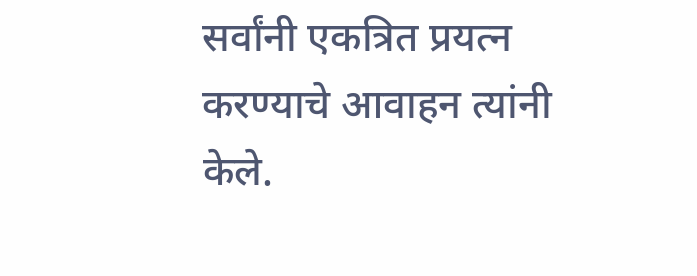सर्वांनी एकत्रित प्रयत्न करण्याचे आवाहन त्यांनी केले.